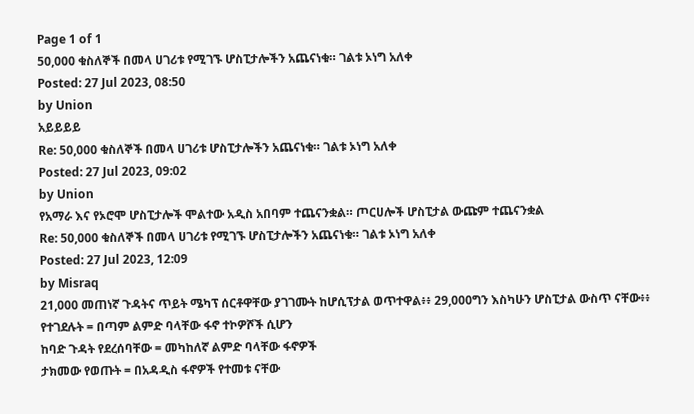Page 1 of 1
50,000 ቁስለኞች በመላ ሀገሪቱ የሚገኙ ሆስፒታሎችን አጨናነቁ። ገልቱ ኦነግ አለቀ
Posted: 27 Jul 2023, 08:50
by Union
አይይይይ
Re: 50,000 ቁስለኞች በመላ ሀገሪቱ ሆስፒታሎችን አጨናነቁ። ገልቱ ኦነግ አለቀ
Posted: 27 Jul 2023, 09:02
by Union
የአማራ እና የኦሮሞ ሆስፒታሎች ሞልተው አዲስ አበባም ተጨናንቋል። ጦርሀሎች ሆስፒታል ውጩም ተጨናንቋል
Re: 50,000 ቁስለኞች በመላ ሀገሪቱ የሚገኙ ሆስፒታሎችን አጨናነቁ። ገልቱ ኦነግ አለቀ
Posted: 27 Jul 2023, 12:09
by Misraq
21,000 መጠነኛ ጉዳትና ጥይት ሜካፕ ሰርቶዋቸው ያገገሙት ከሆሲፕታል ወጥተዋል፥፥ 29,000ግን እስካሁን ሆስፒታል ውስጥ ናቸው፥፥
የተገደሉት = በጣም ልምድ ባላቸው ፋኖ ተኮዎሾች ሲሆን
ከባድ ጉዳት የደረሰባቸው = መካከለኛ ልምድ ባላቸው ፋኖዎች
ታክመው የወጡት = በአዳዲስ ፋኖዎች የተመቱ ናቸው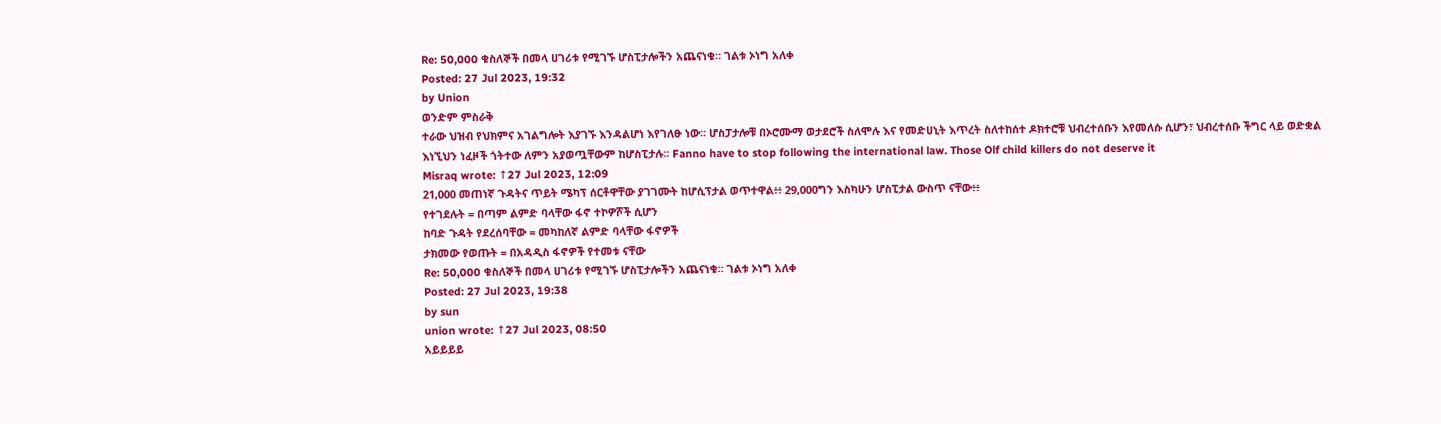Re: 50,000 ቁስለኞች በመላ ሀገሪቱ የሚገኙ ሆስፒታሎችን አጨናነቁ። ገልቱ ኦነግ አለቀ
Posted: 27 Jul 2023, 19:32
by Union
ወንድም ምስራቅ
ተራው ህዝብ የህክምና አገልግሎት እያገኙ እንዳልሆነ እየገለፁ ነው። ሆስፓታሎቹ በኦሮሙማ ወታደሮች ስለሞሉ እና የመድሀኒት እጥረት ስለተከሰተ ዶክተሮቹ ህብረተሰቡን እየመለሱ ሲሆን፣ ህብረተሰቡ ችግር ላይ ወድቋል
እነኚህን ነፈዞች ጎትተው ለምን አያወጧቸውም ከሆስፒታሉ። Fanno have to stop following the international law. Those Olf child killers do not deserve it
Misraq wrote: ↑27 Jul 2023, 12:09
21,000 መጠነኛ ጉዳትና ጥይት ሜካፕ ሰርቶዋቸው ያገገሙት ከሆሲፕታል ወጥተዋል፥፥ 29,000ግን እስካሁን ሆስፒታል ውስጥ ናቸው፥፥
የተገደሉት = በጣም ልምድ ባላቸው ፋኖ ተኮዎሾች ሲሆን
ከባድ ጉዳት የደረሰባቸው = መካከለኛ ልምድ ባላቸው ፋኖዎች
ታክመው የወጡት = በአዳዲስ ፋኖዎች የተመቱ ናቸው
Re: 50,000 ቁስለኞች በመላ ሀገሪቱ የሚገኙ ሆስፒታሎችን አጨናነቁ። ገልቱ ኦነግ አለቀ
Posted: 27 Jul 2023, 19:38
by sun
union wrote: ↑27 Jul 2023, 08:50
አይይይይ